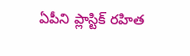ఏపీని ప్లాస్టిక్ రహిత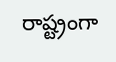రాష్ట్రంగా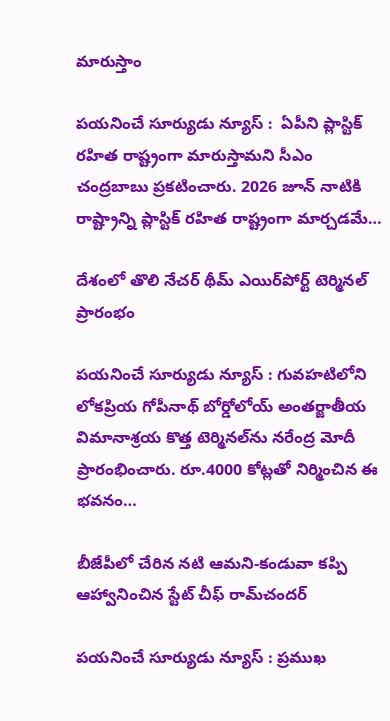మారుస్తాం

పయనించే సూర్యుడు న్యూస్ :  ఏపీని ప్లాస్టిక్ రహిత రాష్ట్రంగా మారుస్తామని సీఎం చంద్రబాబు ప్రకటించారు. 2026 జూన్ నాటికి రాష్ట్రాన్ని ప్లాస్టిక్ రహిత రాష్ట్రంగా మార్చడమే…

దేశంలో తొలి నేచర్ థీమ్ ఎయిర్‌పోర్ట్ టెర్మినల్ ప్రారంభం

పయనించే సూర్యుడు న్యూస్ : గువహటిలోని లోకప్రియ గోపీనాథ్ బోర్డోలోయ్ అంతర్జాతీయ విమానాశ్రయ కొత్త టెర్మినల్‌ను నరేంద్ర మోదీ ప్రారంభించారు. రూ.4000 కోట్లతో నిర్మించిన ఈ భవనం…

బీజేపీలో చేరిన నటి ఆమని-కండువా కప్పి ఆహ్వానించిన స్టేట్ చీఫ్ రామ్‌చందర్

పయనించే సూర్యుడు న్యూస్ : ప్రముఖ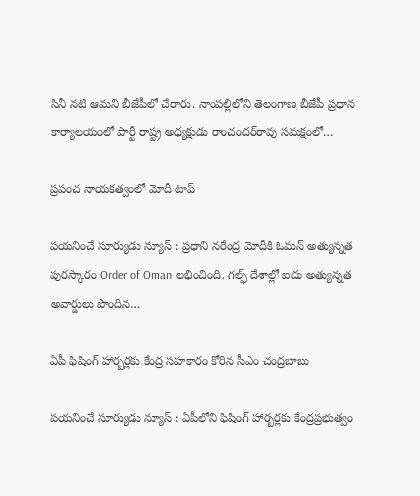సినీ నటి ఆమని బీజేపీలో చేరారు. నాంపల్లిలోని తెలంగాణ బీజేపీ ప్రధాన కార్యాలయంలో పార్టీ రాష్ట్ర అధ్యక్షుడు రాంచందర్‌రావు సమక్షంలో…

ప్రపంచ నాయకత్వంలో మోదీ టాప్

పయనించే సూర్యుడు న్యూస్ : ప్రధాని నరేంద్ర మోదీకి ఓమన్ అత్యున్నత పురస్కారం Order of Oman లభించింది. గల్ఫ్ దేశాల్లో ఐదు అత్యున్నత అవార్డులు పొందిన…

ఏపీ ఫిషింగ్ హార్బర్లకు కేంద్ర సహకారం కోరిన సీఎం చంద్రబాబు

పయనించే సూర్యుడు న్యూస్ : ఏపీలోని ఫిషింగ్ హార్బర్లకు కేంద్రప్రభుత్వం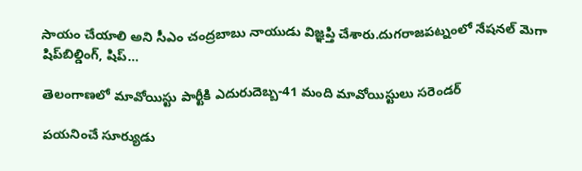సాయం చేయాలి అని సీఎం చంద్రబాబు నాయుడు విజ్ఞప్తి చేశారు.దుగరాజపట్నంలో నేషనల్ మెగా షిప్‌బిల్డింగ్, షిప్…

తెలంగాణలో మావోయిస్టు పార్టీకి ఎదురుదెబ్బ-41 మంది మావోయిస్టులు సరెండర్

పయనించే సూర్యుడు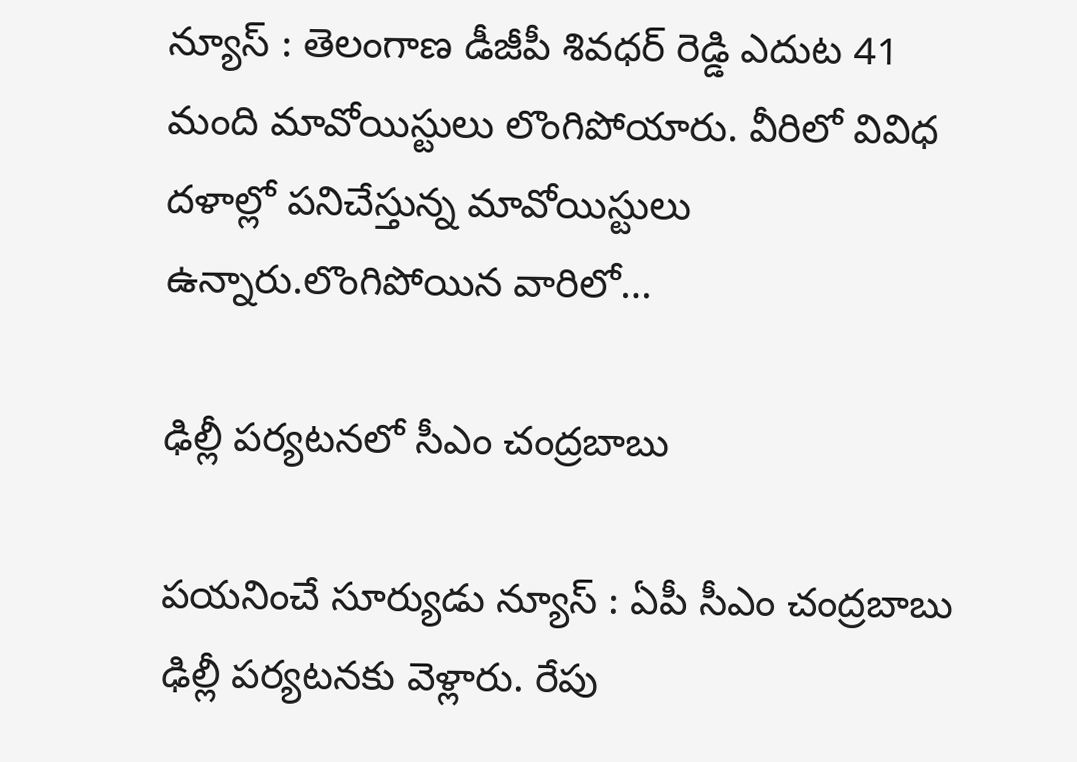న్యూస్ : తెలంగాణ డీజీపీ శివధర్ రెడ్డి ఎదుట 41 మంది మావోయిస్టులు లొంగిపోయారు. వీరిలో వివిధ దళాల్లో పనిచేస్తున్న మావోయిస్టులు ఉన్నారు.లొంగిపోయిన వారిలో…

ఢిల్లీ పర్యటనలో సీఎం చంద్రబాబు

పయనించే సూర్యుడు న్యూస్ : ఏపీ సీఎం చంద్రబాబు ఢిల్లీ పర్యటనకు వెళ్లారు. రేపు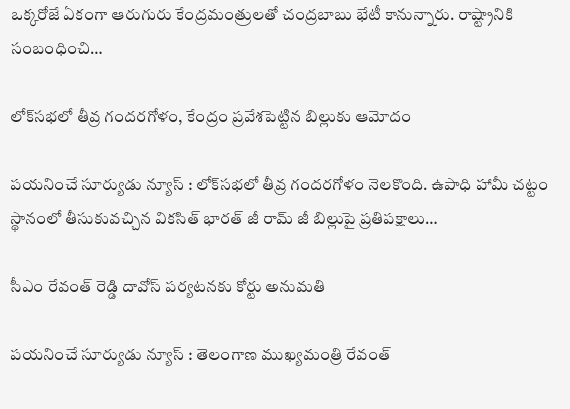ఒక్కరోజే ఏకంగా ఆరుగురు కేంద్రమంత్రులతో చంద్రబాబు భేటీ కానున్నారు. రాష్ట్రానికి సంబంధించి…

లోక్‌సభలో తీవ్ర గందరగోళం, కేంద్రం ప్రవేశపెట్టిన బిల్లుకు ఆమోదం

పయనించే సూర్యుడు న్యూస్ : లోక్‌సభలో తీవ్ర గందరగోళం నెలకొంది. ఉపాధి హామీ చట్టం స్థానంలో తీసుకువచ్చిన వికసిత్ భారత్ జీ రామ్ జీ బిల్లుపై ప్రతిపక్షాలు…

సీఎం రేవంత్ రెడ్డి దావోస్ పర్యటనకు కోర్టు అనుమతి

పయనించే సూర్యుడు న్యూస్ : తెలంగాణ ముఖ్యమంత్రి రేవంత్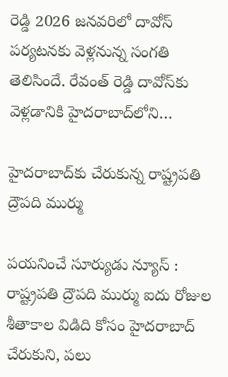రెడ్డి 2026 జనవరిలో దావోస్ పర్యటనకు వెళ్లనున్న సంగతి తెలిసిందే. రేవంత్ రెడ్డి దావోస్‌కు వెళ్లడానికి హైదరాబాద్‌లోని…

హైదరాబాద్‌కు చేరుకున్న రాష్ట్రపతి ద్రౌపది ముర్ము

పయనించే సూర్యుడు న్యూస్ : రాష్ట్రపతి ద్రౌపది ముర్ము ఐదు రోజుల శీతాకాల విడిది కోసం హైదరాబాద్ చేరుకుని, పలు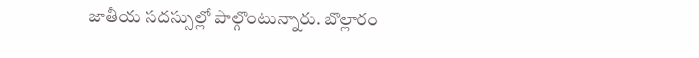జాతీయ సదస్సుల్లో పాల్గొంటున్నారు. బొల్లారం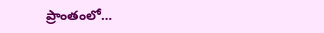ప్రాంతంలో…